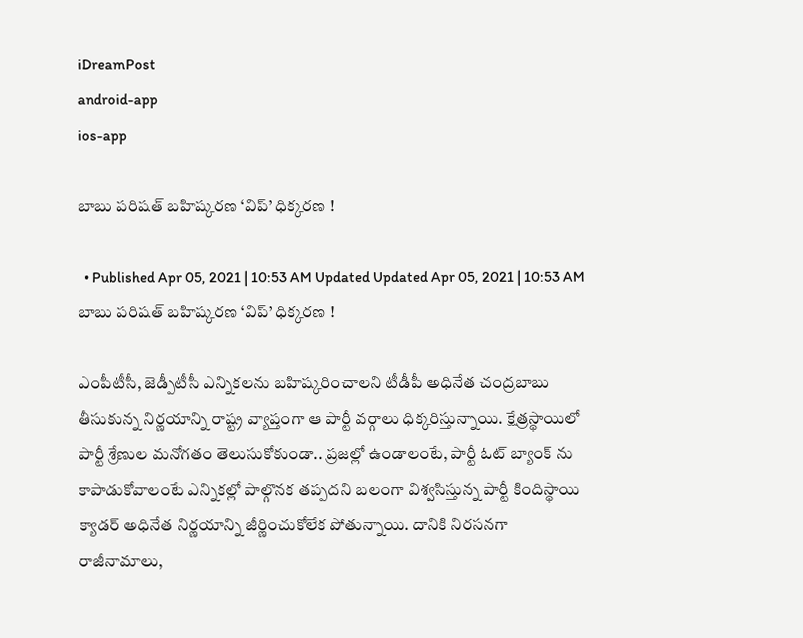iDreamPost
android-app
ios-app

బాబు పరిషత్ బహిష్కరణ ‘విప్’ ధిక్కరణ !

  • Published Apr 05, 2021 | 10:53 AM Updated Updated Apr 05, 2021 | 10:53 AM
బాబు పరిషత్ బహిష్కరణ ‘విప్’ ధిక్కరణ !

ఎంపీటీసీ, జెడ్పీటీసీ ఎన్నికలను బహిష్కరించాలని టీడీపీ అధినేత చంద్రబాబు తీసుకున్న నిర్ణయాన్ని రాష్ట్ర వ్యాప్తంగా ఆ పార్టీ వర్గాలు ధిక్కరిస్తున్నాయి. క్షేత్రస్థాయిలో పార్టీ శ్రేణుల మనోగతం తెలుసుకోకుండా.. ప్రజల్లో ఉండాలంటే, పార్టీ ఓట్ బ్యాంక్ ను కాపాడుకోవాలంటే ఎన్నికల్లో పాల్గొనక తప్పదని బలంగా విశ్వసిస్తున్న పార్టీ కిందిస్థాయి క్యాడర్ అధినేత నిర్ణయాన్ని జీర్ణించుకోలేక పోతున్నాయి. దానికి నిరసనగా రాజీనామాలు,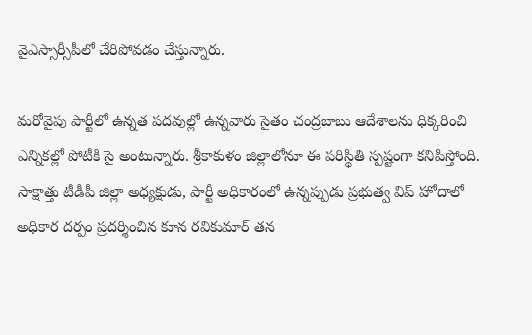వైఎస్సార్సీపీలో చేరిపోవడం చేస్తున్నారు.

మరోవైపు పార్టీలో ఉన్నత పదవుల్లో ఉన్నవారు సైతం చంద్రబాబు ఆదేశాలను ధిక్కరించి ఎన్నికల్లో పోటీకి సై అంటున్నారు. శ్రీకాకుళం జిల్లాలోనూ ఈ పరిస్థితి స్పష్టంగా కనిపిస్తోంది. సాక్షాత్తు టీడీపీ జిల్లా అధ్యక్షుడు, పార్టీ అధికారంలో ఉన్నప్పుడు ప్రభుత్వ విప్ హోదాలో అధికార దర్పం ప్రదర్శించిన కూన రవికుమార్ తన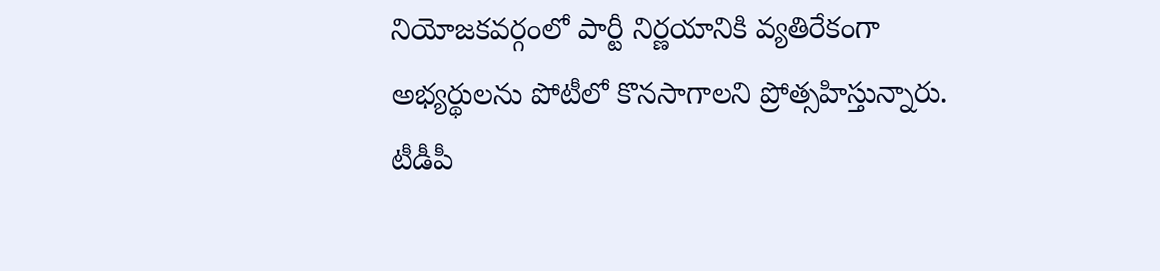నియోజకవర్గంలో పార్టీ నిర్ణయానికి వ్యతిరేకంగా అభ్యర్థులను పోటీలో కొనసాగాలని ప్రోత్సహిస్తున్నారు. టీడీపీ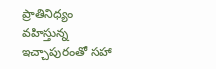ప్రాతినిధ్యం వహిస్తున్న ఇచ్చాపురంతో సహా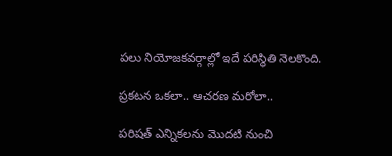పలు నియోజకవర్గాల్లో ఇదే పరిస్థితి నెలకొంది.

ప్రకటన ఒకలా.. ఆచరణ మరోలా..

పరిషత్ ఎన్నికలను మొదటి నుంచి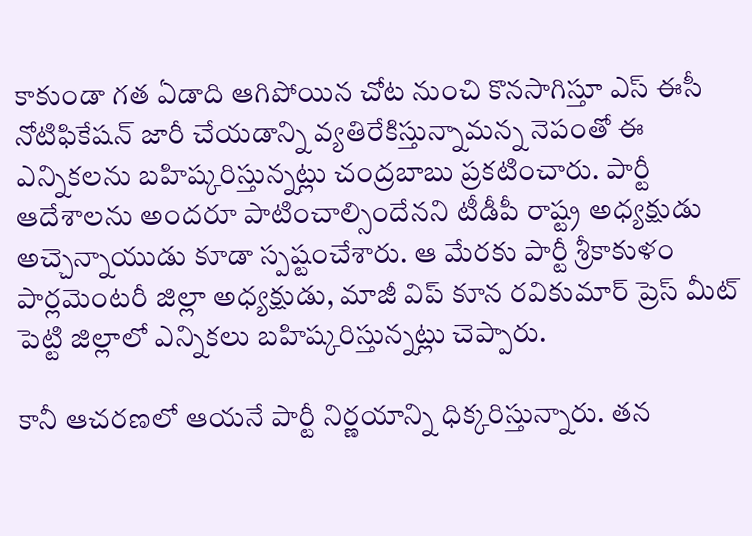కాకుండా గత ఏడాది ఆగిపోయిన చోట నుంచి కొనసాగిస్తూ ఎస్ ఈసీ నోటిఫికేషన్ జారీ చేయడాన్ని వ్యతిరేకిస్తున్నామన్న నెపంతో ఈ ఎన్నికలను బహిష్కరిస్తున్నట్లు చంద్రబాబు ప్రకటించారు. పార్టీ ఆదేశాలను అందరూ పాటించాల్సిందేనని టీడీపీ రాష్ట్ర అధ్యక్షుడు అచ్చెన్నాయుడు కూడా స్పష్టంచేశారు. ఆ మేరకు పార్టీ శ్రీకాకుళం పార్లమెంటరీ జిల్లా అధ్యక్షుడు, మాజీ విప్ కూన రవికుమార్ ప్రెస్ మీట్ పెట్టి జిల్లాలో ఎన్నికలు బహిష్కరిస్తున్నట్లు చెప్పారు.

కానీ ఆచరణలో ఆయనే పార్టీ నిర్ణయాన్ని ధిక్కరిస్తున్నారు. తన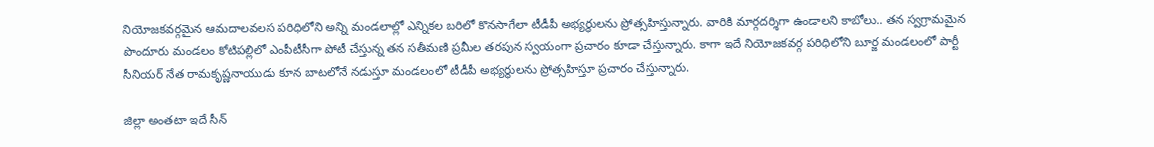నియోజకవర్గమైన ఆమదాలవలస పరిధిలోని అన్ని మండలాల్లో ఎన్నికల బరిలో కొనసాగేలా టీడీపీ అభ్యర్థులను ప్రోత్సహిస్తున్నారు. వారికి మార్గదర్శిగా ఉండాలని కాబోలు.. తన స్వగ్రామమైన పొందూరు మండలం కోటిపల్లిలో ఎంపీటీసీగా పోటీ చేస్తున్న తన సతీమణి ప్రమీల తరపున స్వయంగా ప్రచారం కూడా చేస్తున్నారు. కాగా ఇదే నియోజకవర్గ పరిధిలోని బూర్జ మండలంలో పార్టీ సీనియర్ నేత రామకృష్ణనాయుడు కూన బాటలోనే నడుస్తూ మండలంలో టీడీపీ అభ్యర్థులను ప్రోత్సహిస్తూ ప్రచారం చేస్తున్నారు.

జిల్లా అంతటా ఇదే సీన్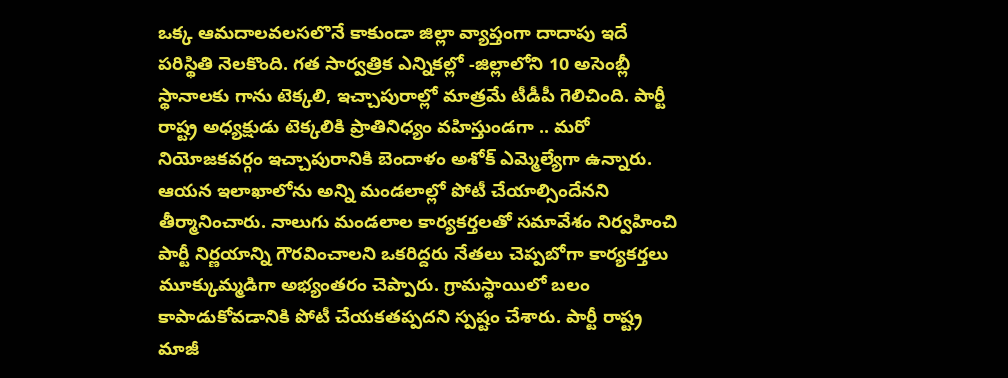ఒక్క ఆమదాలవలసలొనే కాకుండా జిల్లా వ్యాప్తంగా దాదాపు ఇదే పరిస్థితి నెలకొంది. గత సార్వత్రిక ఎన్నికల్లో -జిల్లాలోని 10 అసెంబ్లీ స్థానాలకు గాను టెక్కలి, ఇచ్చాపురాల్లో మాత్రమే టీడీపీ గెలిచింది. పార్టీ రాష్ట్ర అధ్యక్షుడు టెక్కలికి ప్రాతినిధ్యం వహిస్తుండగా .. మరో నియోజకవర్గం ఇచ్చాపురానికి బెందాళం అశోక్ ఎమ్మెల్యేగా ఉన్నారు. ఆయన ఇలాఖాలోను అన్ని మండలాల్లో పోటీ చేయాల్సిందేనని తీర్మానించారు. నాలుగు మండలాల కార్యకర్తలతో సమావేశం నిర్వహించి పార్టీ నిర్ణయాన్ని గౌరవించాలని ఒకరిద్దరు నేతలు చెప్పబోగా కార్యకర్తలు మూక్కుమ్మడిగా అభ్యంతరం చెప్పారు. గ్రామస్థాయిలో బలం కాపాడుకోవడానికి పోటీ చేయకతప్పదని స్పష్టం చేశారు. పార్టీ రాష్ట్ర మాజీ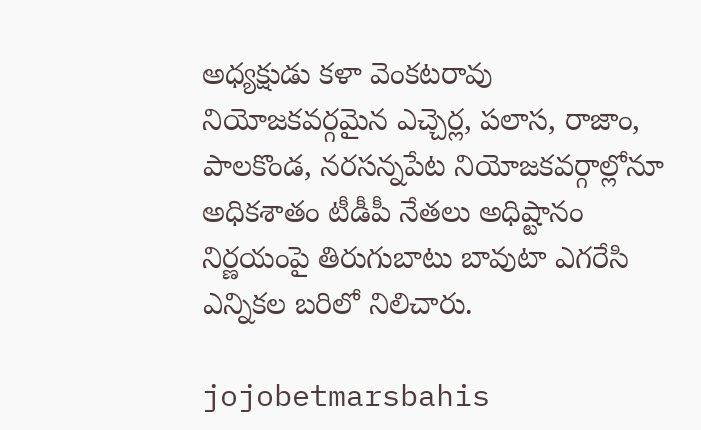అధ్యక్షుడు కళా వెంకటరావు నియోజకవర్గమైన ఎచ్చెర్ల, పలాస, రాజాం, పాలకొండ, నరసన్నపేట నియోజకవర్గాల్లోనూ అధికశాతం టీడీపీ నేతలు అధిష్టానం నిర్ణయంపై తిరుగుబాటు బావుటా ఎగరేసి ఎన్నికల బరిలో నిలిచారు.

jojobetmarsbahis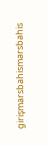girişmarsbahismarsbahis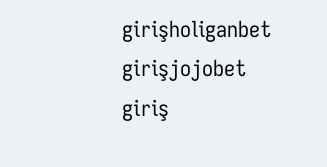girişholiganbet girişjojobet giriş